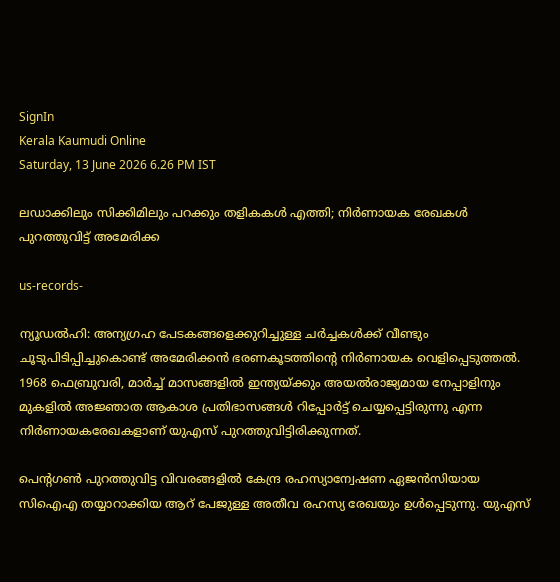SignIn
Kerala Kaumudi Online
Saturday, 13 June 2026 6.26 PM IST

ലഡാക്കിലും സിക്കിമിലും പറക്കും തളികകൾ എത്തി; നി‌ർണായക രേഖകൾ പുറത്തുവിട്ട് അമേരിക്ക

us-records-

ന്യൂഡൽഹി: അന്യഗ്രഹ പേടകങ്ങളെക്കുറിച്ചുള്ള ചർച്ചകൾക്ക് വീണ്ടും ചൂടുപിടിപ്പിച്ചുകൊണ്ട് അമേരിക്കൻ ഭരണകൂടത്തിന്റെ നിർണായക വെളിപ്പെടുത്തൽ. 1968 ഫെബ്രുവരി, മാർച്ച് മാസങ്ങളിൽ ഇന്ത്യയ്ക്കും അയൽരാജ്യമായ നേപ്പാളിനും മുകളിൽ അജ്ഞാത ആകാശ പ്രതിഭാസങ്ങൾ റിപ്പോർട്ട് ചെയ്യപ്പെട്ടിരുന്നു എന്ന നി‌‌‌ർണായകരേഖകളാണ് യുഎസ് പുറത്തുവിട്ടിരിക്കുന്നത്.

പെന്റഗൺ പുറത്തുവിട്ട വിവരങ്ങളിൽ കേന്ദ്ര രഹസ്യാന്വേഷണ ഏജൻസിയായ സിഐഎ തയ്യാറാക്കിയ ആറ് പേജുള്ള അതീവ രഹസ്യ രേഖയും ഉൾപ്പെടുന്നു. യുഎസ്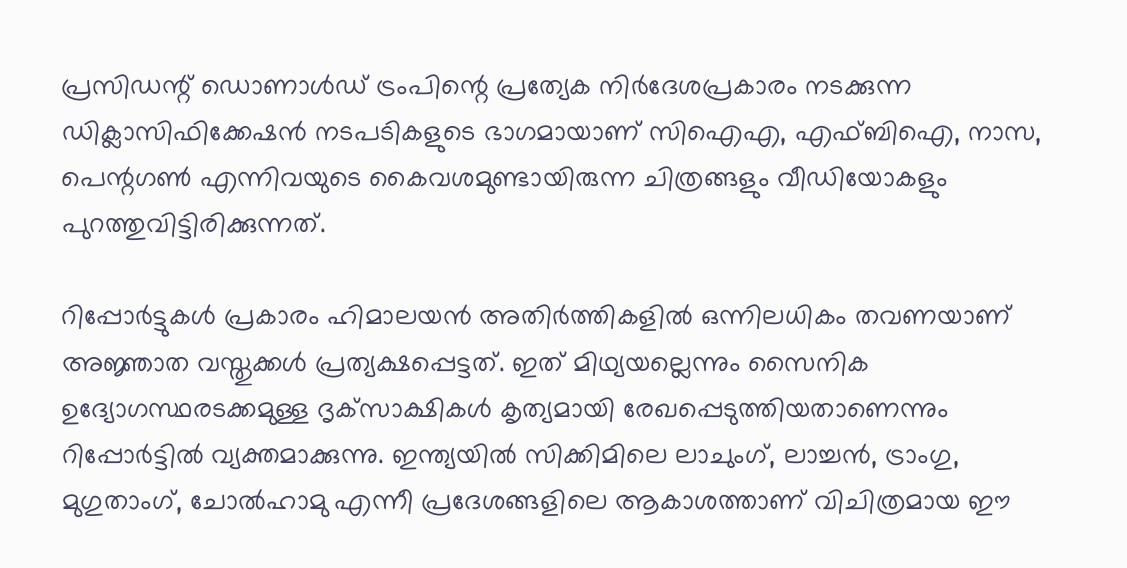പ്രസിഡന്റ് ഡൊണാൾഡ് ട്രംപിന്റെ പ്രത്യേക നിർദേശപ്രകാരം നടക്കുന്ന ഡിക്ലാസിഫിക്കേഷൻ നടപടികളുടെ ഭാഗമായാണ് സിഐഎ, എഫ്ബിഐ, നാസ, പെന്റഗൺ എന്നിവയുടെ കൈവശമുണ്ടായിരുന്ന ചിത്രങ്ങളും വീഡിയോകളും പുറത്തുവിട്ടിരിക്കുന്നത്.

റിപ്പോർട്ടുകൾ പ്രകാരം ഹിമാലയൻ അതിർത്തികളിൽ ഒന്നിലധികം തവണയാണ് അജ്ഞാത വസ്തുക്കൾ പ്രത്യക്ഷപ്പെട്ടത്. ഇത് മിഥ്യയല്ലെന്നും സൈനിക ഉദ്യോഗസ്ഥരടക്കമുള്ള ദൃക്‌സാക്ഷികൾ കൃത്യമായി രേഖപ്പെടുത്തിയതാണെന്നും റിപ്പോർട്ടിൽ വ്യക്തമാക്കുന്നു. ഇന്ത്യയിൽ സിക്കിമിലെ ലാചുംഗ്, ലാച്ചൻ, ട്രാംഗു, മുഗുതാംഗ്, ചോൽഹാമു എന്നീ പ്രദേശങ്ങളിലെ ആകാശത്താണ് വിചിത്രമായ ഈ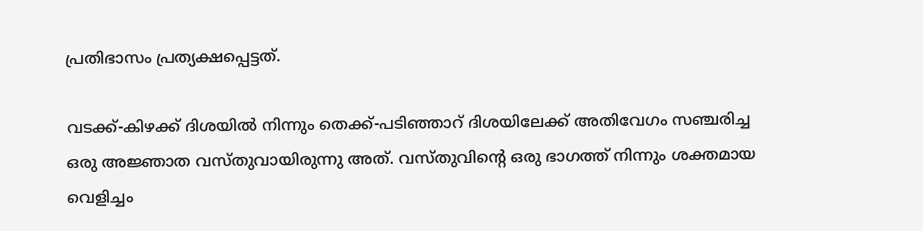പ്രതിഭാസം പ്രത്യക്ഷപ്പെട്ടത്.

വടക്ക്-കിഴക്ക് ദിശയിൽ നിന്നും തെക്ക്-പടിഞ്ഞാറ് ദിശയിലേക്ക് അതിവേഗം സഞ്ചരിച്ച ഒരു അജ്ഞാത വസ്തുവായിരുന്നു അത്. വസ്തുവിന്റെ ഒരു ഭാഗത്ത് നിന്നും ശക്തമായ വെളിച്ചം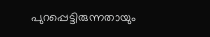പുറപ്പെട്ടിരുന്നതായും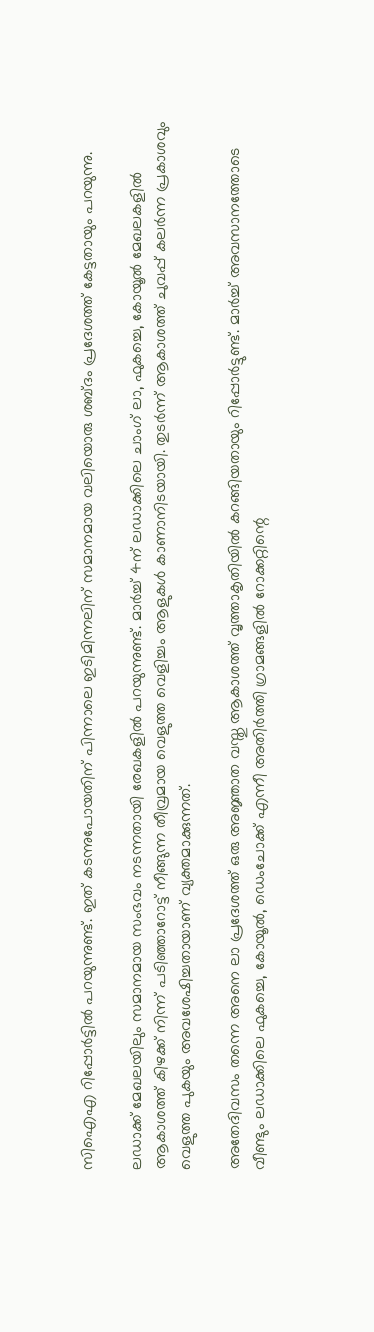സിഐഎ റിപ്പോർട്ടിൽ പറയുന്നുണ്ട്. ഇത് കടന്നുപോയതിന് പിന്നാലെ ഇടിമിന്നലിന് സമാനമായ വലിയൊരു ശബ്ദം പ്രദേശത്ത് കേട്ടതായും പറയുന്നു.

ലഡാക്ക് മേഖലയിലും സമാനമായ സംഭവം നടന്നതായി രേഖകളിൽ പറയുന്നുണ്ട്. മാർച്ച് 4ന് ലഡാക്കിലെ ചാംഗ് ലാ, ഫുകച്ചെ, കോയൂൽ മേഖലകളിൽ ആകാശത്ത് കിഴക്ക് നിന്ന് പടിഞ്ഞാറോട്ട് നീങ്ങുന്ന തീവ്രമായ വെളുത്ത വെളിച്ചം ആളുകൾ കാണാനിടയായി. തുടർന്ന് ആകാശത്ത് ചുവപ്പ് കലർന്ന പ്രകാശവും വെളുത്ത പുകയും അവശേഷിച്ചതായാണ് വ്യക്തമാക്കുന്നത്.

അതേദിവസം തന്നെ അനെ ലാ പ്രദേശത്ത് ഒരു അജ്ഞാത വസ്തു ആകാശത്ത് വൃത്താകൃതിയിൽ കറങ്ങിയതായും റിപ്പോർട്ടുണ്ട്. മാർച്ച് അവസാനത്തോടെ വീണ്ടും ലഡാക്കിലെ ഫുകച്ചെ, കോയൂൽ, ഡെംചോക്ക് എന്നീ അതിർത്തി ഗ്രാമങ്ങളിൽ റോക്കറ്റിന്റെ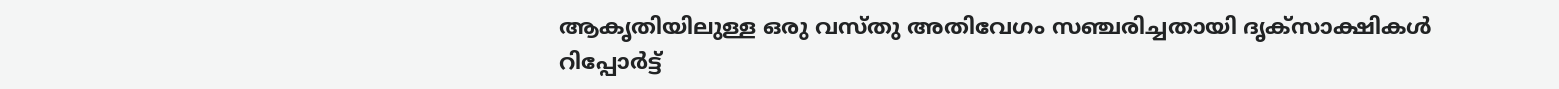ആകൃതിയിലുള്ള ഒരു വസ്തു അതിവേഗം സഞ്ചരിച്ചതായി ദൃക്‌സാക്ഷികൾ റിപ്പോർട്ട്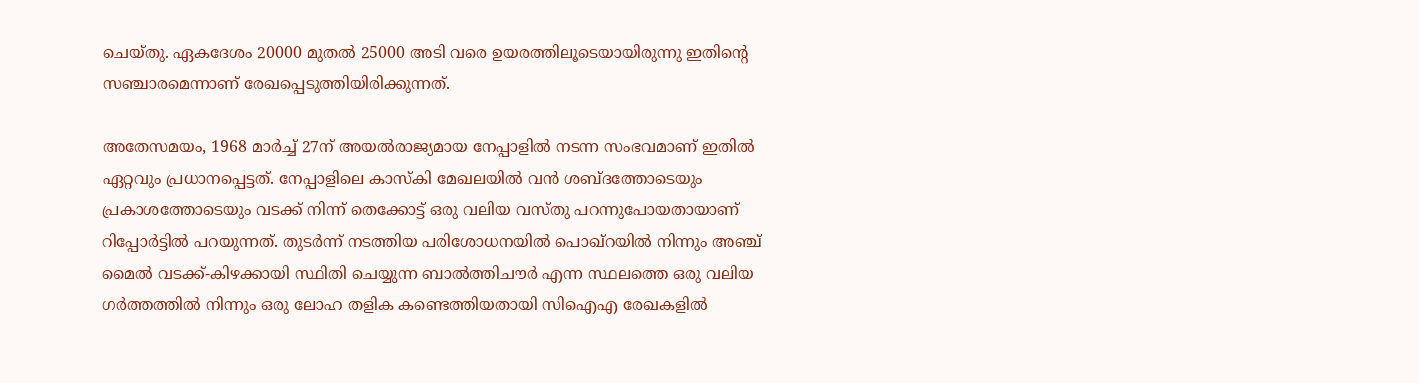ചെയ്തു. ഏകദേശം 20000 മുതൽ 25000 അടി വരെ ഉയരത്തിലൂടെയായിരുന്നു ഇതിന്റെ സഞ്ചാരമെന്നാണ് രേഖപ്പെടുത്തിയിരിക്കുന്നത്.

അതേസമയം, 1968 മാർച്ച് 27ന് അയൽരാജ്യമായ നേപ്പാളിൽ നടന്ന സംഭവമാണ് ഇതിൽ ഏറ്റവും പ്രധാനപ്പെട്ടത്. നേപ്പാളിലെ കാസ്കി മേഖലയിൽ വൻ ശബ്ദത്തോടെയും പ്രകാശത്തോടെയും വടക്ക് നിന്ന് തെക്കോട്ട് ഒരു വലിയ വസ്തു പറന്നുപോയതായാണ് റിപ്പോർട്ടിൽ പറയുന്നത്. തുടർന്ന് നടത്തിയ പരിശോധനയിൽ പൊഖ്റയിൽ നിന്നും അഞ്ച് മൈൽ വടക്ക്-കിഴക്കായി സ്ഥിതി ചെയ്യുന്ന ബാൽത്തിചൗർ എന്ന സ്ഥലത്തെ ഒരു വലിയ ഗർത്തത്തിൽ നിന്നും ഒരു ലോഹ തളിക കണ്ടെത്തിയതായി സിഐഎ രേഖകളിൽ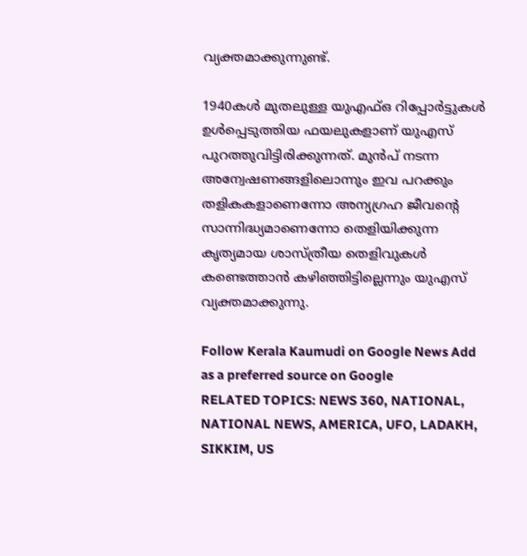വ്യക്തമാക്കുന്നുണ്ട്.

1940കൾ മുതലുള്ള യുഎഫ്ഒ റിപ്പോർട്ടുകൾ ഉൾപ്പെടുത്തിയ ഫയലുകളാണ് യുഎസ് പുറത്തുവിട്ടിരിക്കുന്നത്. മുൻപ് നടന്ന അന്വേഷണങ്ങളിലൊന്നും ഇവ പറക്കും തളികകളാണെന്നോ അന്യഗ്രഹ ജീവന്റെ സാന്നിദ്ധ്യമാണെന്നോ തെളിയിക്കുന്ന കൃത്യമായ ശാസ്ത്രീയ തെളിവുകൾ കണ്ടെത്താൻ കഴിഞ്ഞിട്ടില്ലെന്നും യുഎസ് വ്യക്തമാക്കുന്നു.

Follow Kerala Kaumudi on Google News Add as a preferred source on Google
RELATED TOPICS: NEWS 360, NATIONAL, NATIONAL NEWS, AMERICA, UFO, LADAKH, SIKKIM, US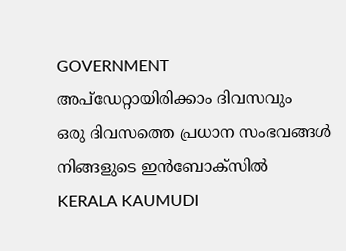GOVERNMENT
അപ്ഡേറ്റായിരിക്കാം ദിവസവും
ഒരു ദിവസത്തെ പ്രധാന സംഭവങ്ങൾ നിങ്ങളുടെ ഇൻബോക്സിൽ
KERALA KAUMUDI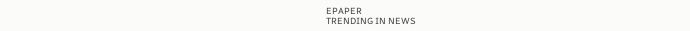EPAPER
TRENDING IN NEWS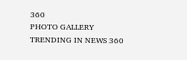360
PHOTO GALLERY
TRENDING IN NEWS 360